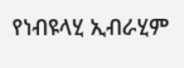የነብዩላሂ ኢብራሂም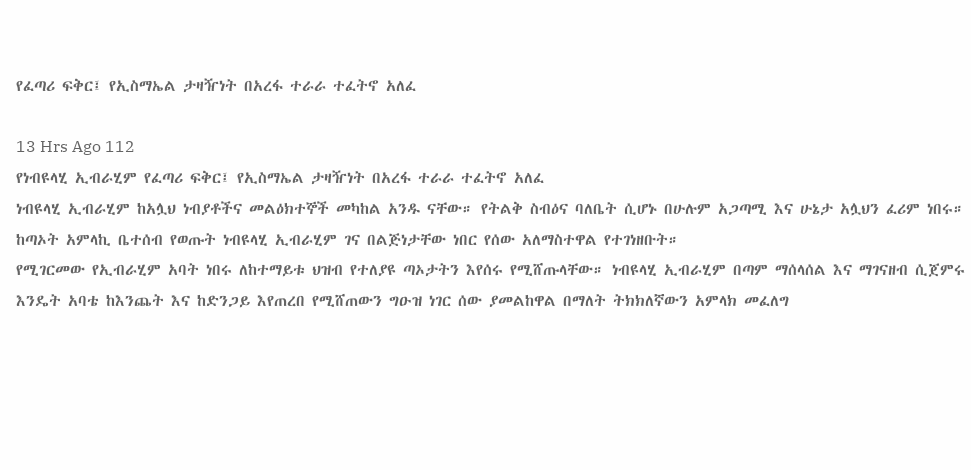የፈጣሪ ፍቅር፤ የኢስማኤል ታዛዥነት በአረፋ ተራራ ተፈትኖ አለፈ

13 Hrs Ago 112
የነብዩላሂ ኢብራሂም የፈጣሪ ፍቅር፤ የኢስማኤል ታዛዥነት በአረፋ ተራራ ተፈትኖ አለፈ
ነብዩላሂ ኢብራሂም ከአሏህ ነብያቶችና መልዕክተኞች መካከል አንዱ ናቸው። የትልቅ ስብዕና ባለቤት ሲሆኑ በሁሉም አጋጣሚ እና ሁኔታ አሏህን ፈሪም ነበሩ። ከጣኦት አምላኪ ቤተሰብ የወጡት ነብዩላሂ ኢብራሂም ገና በልጅነታቸው ነበር የሰው አለማስተዋል የተገነዘቡት።
የሚገርመው የኢብራሂም አባት ነበሩ ለከተማይቱ ህዝብ የተለያዩ ጣኦታትን እየሰሩ የሚሸጡላቸው። ነብዩላሂ ኢብራሂም በጣም ማሰላሰል እና ማገናዘብ ሲጀምሩ እንዴት አባቴ ከእንጨት እና ከድንጋይ እየጠረበ የሚሸጠውን ግዑዝ ነገር ሰው ያመልከዋል በማለት ትክክለኛውን አምላክ መፈለግ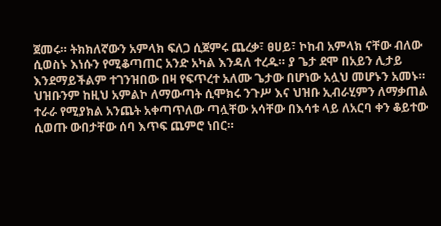ጀመሩ። ትክክለኛውን አምላክ ፍለጋ ሲጀምሩ ጨረቃ፣ ፀሀይ፣ ኮከብ አምላክ ናቸው ብለው ሲወስኑ እነሱን የሚቆጣጠር አንድ አካል እንዳለ ተረዱ። ያ ጌታ ደሞ በአይን ሊታይ እንደማይችልም ተገንዝበው በዛ የፍጥረተ አለሙ ጌታው በሆነው አሏህ መሆኑን አመኑ።
ህዝቡንም ከዚህ አምልኮ ለማውጣት ሲሞክሩ ንጉሥ እና ህዝቡ ኢብራሂምን ለማቃጠል ተራራ የሚያክል አንጨት አቀጣጥለው ጣሏቸው አሳቸው በእሳቱ ላይ ለአርባ ቀን ቆይተው ሲወጡ ውበታቸው ሰባ እጥፍ ጨምሮ ነበር።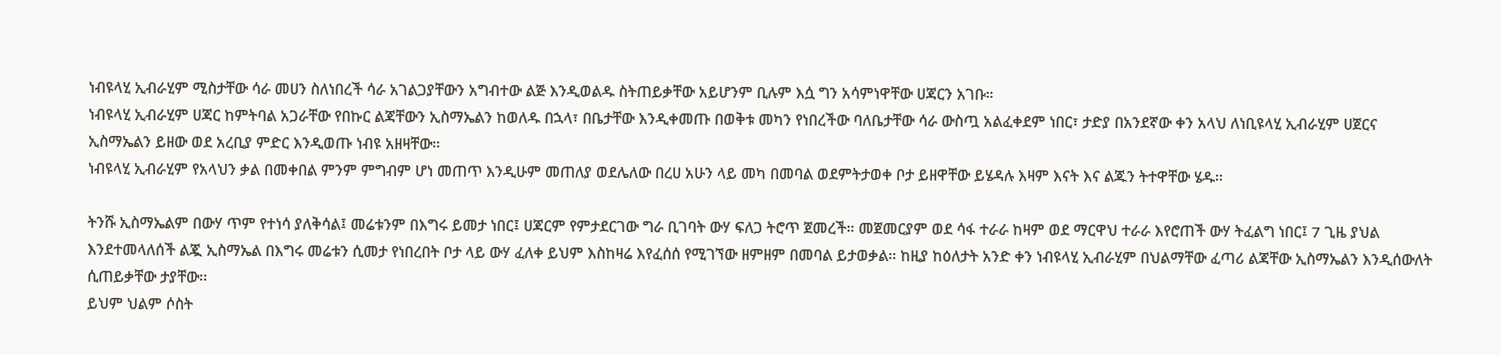ነብዩላሂ ኢብራሂም ሚስታቸው ሳራ መሀን ስለነበረች ሳራ አገልጋያቸውን አግብተው ልጅ እንዲወልዱ ስትጠይቃቸው አይሆንም ቢሉም እሷ ግን አሳምነዋቸው ሀጃርን አገቡ።
ነብዩላሂ ኢብራሂም ሀጃር ከምትባል አጋራቸው የበኩር ልጃቸውን ኢስማኤልን ከወለዱ በኋላ፣ በቤታቸው እንዲቀመጡ በወቅቱ መካን የነበረችው ባለቤታቸው ሳራ ውስጧ አልፈቀደም ነበር፣ ታድያ በአንደኛው ቀን አላህ ለነቢዩላሂ ኢብራሂም ሀጀርና ኢስማኤልን ይዘው ወደ አረቢያ ምድር እንዲወጡ ነብዩ አዘዛቸው።
ነብዩላሂ ኢብራሂም የአላህን ቃል በመቀበል ምንም ምግብም ሆነ መጠጥ እንዲሁም መጠለያ ወደሌለው በረሀ አሁን ላይ መካ በመባል ወደምትታወቀ ቦታ ይዘዋቸው ይሄዳሉ እዛም እናት እና ልጁን ትተዋቸው ሄዱ።

ትንሹ ኢስማኤልም በውሃ ጥም የተነሳ ያለቅሳል፤ መሬቱንም በእግሩ ይመታ ነበር፤ ሀጃርም የምታደርገው ግራ ቢገባት ውሃ ፍለጋ ትሮጥ ጀመረች። መጀመርያም ወደ ሳፋ ተራራ ከዛም ወደ ማርዋህ ተራራ እየሮጠች ውሃ ትፈልግ ነበር፤ 7 ጊዜ ያህል እንደተመላለሰች ልጇ ኢስማኤል በእግሩ መሬቱን ሲመታ የነበረበት ቦታ ላይ ውሃ ፈለቀ ይህም እስከዛሬ እየፈሰሰ የሚገኘው ዘምዘም በመባል ይታወቃል። ከዚያ ከዕለታት አንድ ቀን ነብዩላሂ ኢብራሂም በህልማቸው ፈጣሪ ልጃቸው ኢስማኤልን እንዲሰውለት ሲጠይቃቸው ታያቸው፡፡
ይህም ህልም ሶስት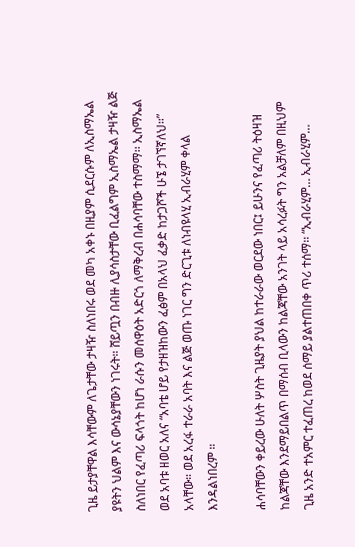ጊዜ ይታያቸዋል እሳቸውም ለጌታቸው ታዛዥ ስለነበሩ ወደ መካ አቀኑ በዚያም ሲደርሱም ለኢስማኤል ያዩትን ህልም እና ውሳኔያቸውን ነገሩት። ሸይጧን በብዙ ሊያሳስታቸው ቢፈልግም ኢስማኤል ታዛዥ ልጅ ስለነበር የፈጣሪ ፍላጎት ከሆነ ራሱን መሰዋዕት አድርጎ ለማቅረብ በሐሳባቸው ተስማማ፡፡ ኢስማኤል ወደ አባቱ ዘወር አለና “አባቴ ሆይ የታዘዝከውን ፈፅም በአላህ ፈቃድ ከታጋሾች ሁኜ ታገኘኛለህ።” አላቸው። ወደ አረፋ ተራራ አባት እና ልጅ ወጡ ነገር ግን ድርጊቱ ለነብዩላሂ ኢብራሂም ቀላል እንዳልነበረም ።

ሐሳባቸውን ቀይረው ሁለት ሦስት ጊዜያት ያህል ከተራራው ወርደው ነበር፤ ይሁንና የፈጣሪ ትዕዛዝ ከልጃቸው እንደማይበልጥ በማሰብ ቢላውን ከልጃቸው አንገት ላይ አሳረፉት ግን አልቻለም በዚህም ጊዜ አንድ ተአምር ተፈጠረ ከወደ ሰማይ ያልተጠበቀ ጥሪ ተሰማ፡፡ “ኢብራሂም… ኢብራሂም…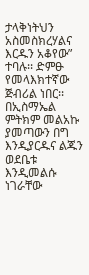ታላቅነትህን አስመስክረሃልና እርዱን አቆየው” ተባሉ፡፡ ድምፁ የመላእክተኛው ጅብሪል ነበር፡፡ በኢስማኤል ምትክም መልአኩ ያመጣውን በግ እንዲያርዱና ልጁን ወደቤቱ እንዲመልሱ ነገራቸው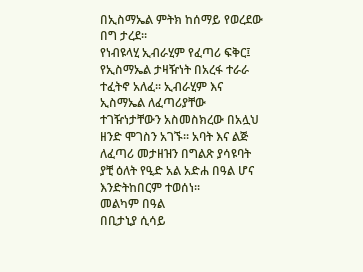በኢስማኤል ምትክ ከሰማይ የወረደው በግ ታረደ፡፡
የነብዩላሂ ኢብራሂም የፈጣሪ ፍቅር፤ የኢስማኤል ታዛዥነት በአረፋ ተራራ ተፈትኖ አለፈ፡፡ ኢብራሂም እና ኢስማኤል ለፈጣሪያቸው ተገዥነታቸውን አስመስክረው በአሏህ ዘንድ ሞገስን አገኙ፡፡ አባት እና ልጅ ለፈጣሪ መታዘዝን በግልጽ ያሳዩባት ያቺ ዕለት የዒድ አል አድሐ በዓል ሆና እንድትከበርም ተወሰነ፡፡
መልካም በዓል
በቢታኒያ ሲሳይ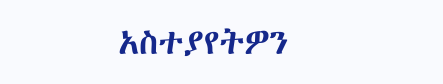አስተያየትዎን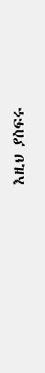እዚህ ያስፍሩ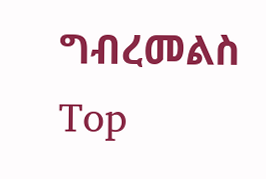ግብረመልስ
Top